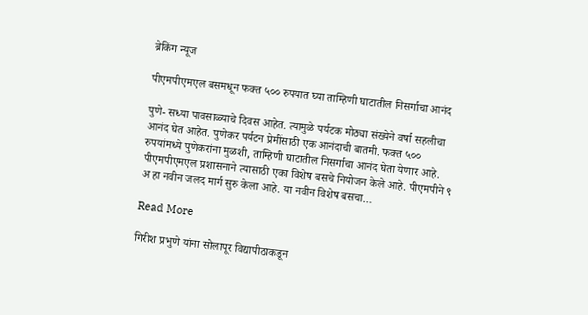ब्रेकिंग न्यूज

पीएमपीएमएल बसमधून फक्त ५०० रुपयात घ्या ताम्हिणी घाटातील निसर्गाचा आनंद

पुणे- सध्या पावसाळ्याचे दिवस आहेत. त्यामुळे पर्यटक मोठ्या संख्येने वर्षा सहलीचा आनंद घेत आहेत. पुणेकर पर्यटन प्रेमींसाठी एक आनंदाची बातमी. फक्त ५०० रुपयांमध्ये पुणेकरांना मुळशी, ताम्हिणी घाटातील निसर्गाचा आनंद घेता येणार आहे. पीएमपीएमएल प्रशासनाने त्यासाठी एका विशेष बसचे नियोजन केले आहे. पीएमपीने ९ अ हा नवीन जलद मार्ग सुरु केला आहे. या नवीन विशेष बसचा…

Read More

गिरीश प्रभुणे यांना सोलापूर विद्यापीठाकडून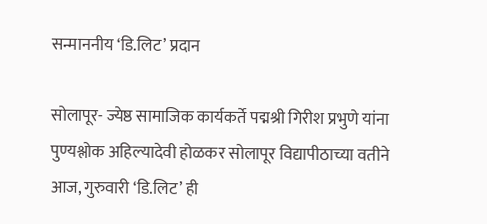सन्माननीय ‘डि.लिट’ प्रदान

सोलापूर- ज्येष्ठ सामाजिक कार्यकर्ते पद्मश्री गिरीश प्रभुणे यांना पुण्यश्लोक अहिल्यादेवी होळकर सोलापूर विद्यापीठाच्या वतीने आज, गुरुवारी ‘डि.लिट’ ही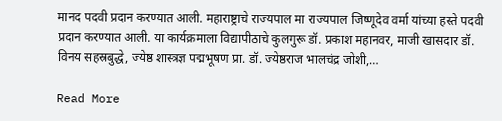मानद पदवी प्रदान करण्यात आली. महाराष्ट्राचे राज्यपाल मा राज्यपाल जिष्णूदेव वर्मा यांच्या हस्ते पदवी प्रदान करण्यात आली. या कार्यक्रमाला विद्यापीठाचे कुलगुरू डॉ. प्रकाश महानवर, माजी खासदार डॉ. विनय सहस्रबुद्धे, ज्येष्ठ शास्त्रज्ञ पद्मभूषण प्रा. डॉ. ज्येष्ठराज भालचंद्र जोशी,…

Read More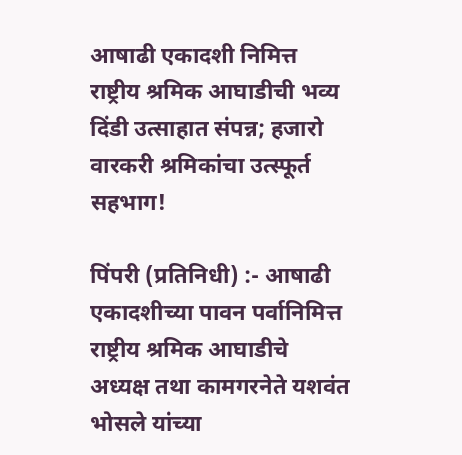आषाढी एकादशी निमित्त राष्ट्रीय श्रमिक आघाडीची भव्य दिंडी उत्साहात संपन्न; हजारो वारकरी श्रमिकांचा उत्स्फूर्त सहभाग!

पिंपरी (प्रतिनिधी) :- आषाढी एकादशीच्या पावन पर्वानिमित्त राष्ट्रीय श्रमिक आघाडीचे अध्यक्ष तथा कामगरनेते यशवंत भोसले यांच्या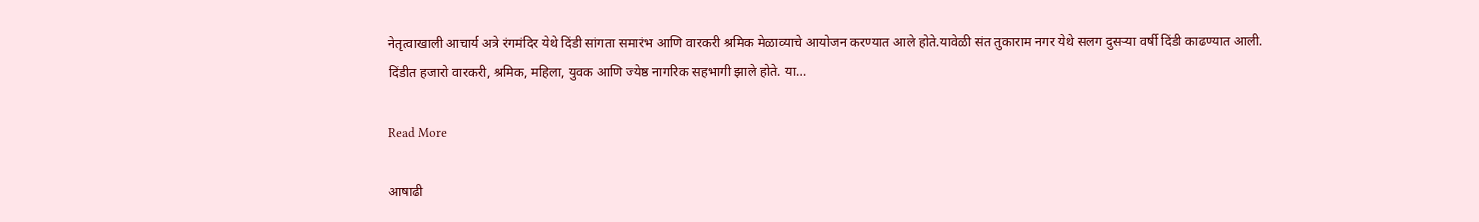नेतृत्वाखाली आचार्य अत्रे रंगमंदिर येथे दिंडी सांगता समारंभ आणि वारकरी श्रमिक मेळाव्याचे आयोजन करण्यात आले होते.यावेळी संत तुकाराम नगर येथे सलग दुसऱ्या वर्षी दिंडी काढण्यात आली. दिंडीत हजारो वारकरी, श्रमिक, महिला, युवक आणि ज्येष्ठ नागरिक सहभागी झाले होते. या…

Read More

आषाढी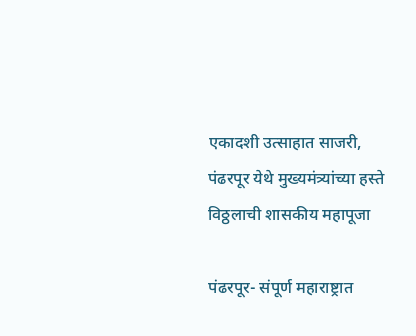एकादशी उत्साहात साजरी, पंढरपूर येथे मुख्यमंत्र्यांच्या हस्ते विठ्ठलाची शासकीय महापूजा

पंढरपूर- संपूर्ण महाराष्ट्रात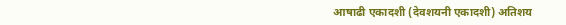आषाढी एकादशी (देवशयनी एकादशी) अतिशय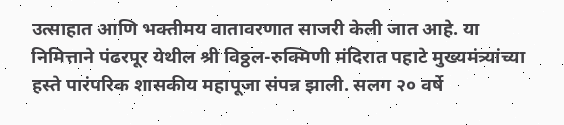उत्साहात आणि भक्तीमय वातावरणात साजरी केली जात आहे. या निमित्ताने पंढरपूर येथील श्री विठ्ठल-रुक्मिणी मंदिरात पहाटे मुख्यमंत्र्यांच्या हस्ते पारंपरिक शासकीय महापूजा संपन्न झाली. सलग २० वर्षे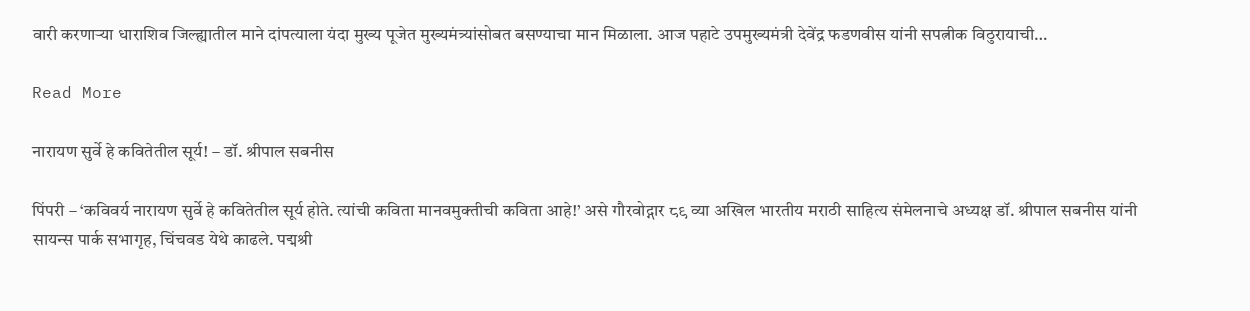वारी करणाऱ्या धाराशिव जिल्ह्यातील माने दांपत्याला यंदा मुख्य पूजेत मुख्यमंत्र्यांसोबत बसण्याचा मान मिळाला. आज पहाटे उपमुख्यमंत्री देवेंद्र फडणवीस यांनी सपत्नीक विठुरायाची…

Read More

नारायण सुर्वे हे कवितेतील सूर्य! – डॉ. श्रीपाल सबनीस

पिंपरी – ‘कविवर्य नारायण सुर्वे हे कवितेतील सूर्य होते. त्यांची कविता मानवमुक्तीची कविता आहे!’ असे गौरवोद्गार ८९ व्या अखिल भारतीय मराठी साहित्य संमेलनाचे अध्यक्ष डॉ. श्रीपाल सबनीस यांनी सायन्स पार्क सभागृह, चिंचवड येथे काढले. पद्मश्री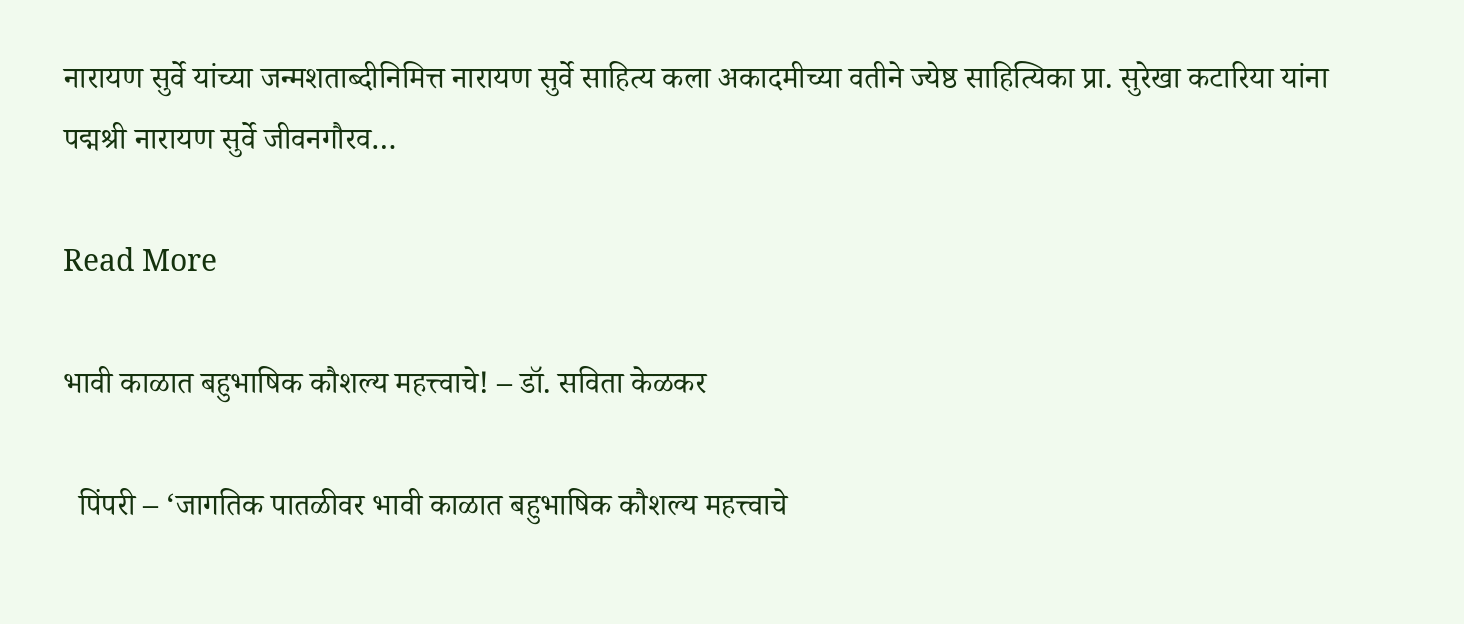नारायण सुर्वे यांच्या जन्मशताब्दीनिमित्त नारायण सुर्वे साहित्य कला अकादमीच्या वतीने ज्येष्ठ साहित्यिका प्रा. सुरेखा कटारिया यांना पद्मश्री नारायण सुर्वे जीवनगौरव…

Read More

भावी काळात बहुभाषिक कौशल्य महत्त्वाचे! – डॉ. सविता केळकर

  पिंपरी – ‘जागतिक पातळीवर भावी काळात बहुभाषिक कौशल्य महत्त्वाचे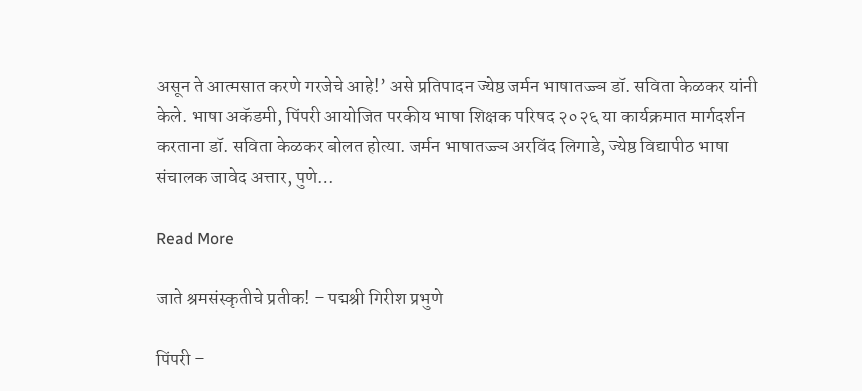असून ते आत्मसात करणे गरजेचे आहे!’ असे प्रतिपादन ज्येष्ठ जर्मन भाषातज्ज्ञ डॉ. सविता केळकर यांनी केले. भाषा अकॅडमी, पिंपरी आयोजित परकीय भाषा शिक्षक परिषद २०२६ या कार्यक्रमात मार्गदर्शन करताना डॉ. सविता केळकर बोलत होत्या. जर्मन भाषातज्ज्ञ अरविंद लिगाडे, ज्येष्ठ विद्यापीठ भाषा संचालक जावेद अत्तार, पुणे…

Read More

जाते श्रमसंस्कृतीचे प्रतीक! – पद्मश्री गिरीश प्रभुणे

पिंपरी –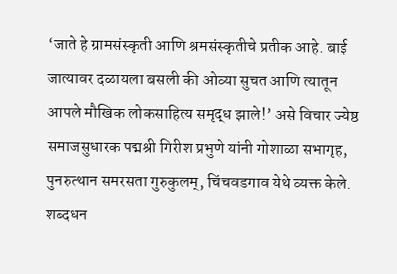‘जाते हे ग्रामसंस्कृती आणि श्रमसंस्कृतीचे प्रतीक आहे. बाई जात्यावर दळायला बसली की ओव्या सुचत आणि त्यातून आपले मौखिक लोकसाहित्य समृद्ध झाले!’ असे विचार ज्येष्ठ समाजसुधारक पद्मश्री गिरीश प्रभुणे यांनी गोशाळा सभागृह, पुनरुत्थान समरसता गुरुकुलम्, चिंचवडगाव येथे व्यक्त केले. शब्दधन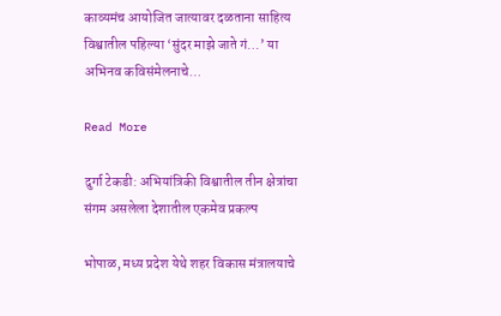काव्यमंच आयोजित जात्यावर दळताना साहित्य विश्वातील पहिल्या ‘सुंदर माझे जाते गं…’ या अभिनव कविसंमेलनाचे…

Read More

दुर्गा टेकडी: अभियांत्रिकी विश्वातील तीन क्षेत्रांचा संगम असलेला देशातील एकमेव प्रकल्प

भोपाळ, मध्य प्रदेश येथे शहर विकास मंत्रालयाचे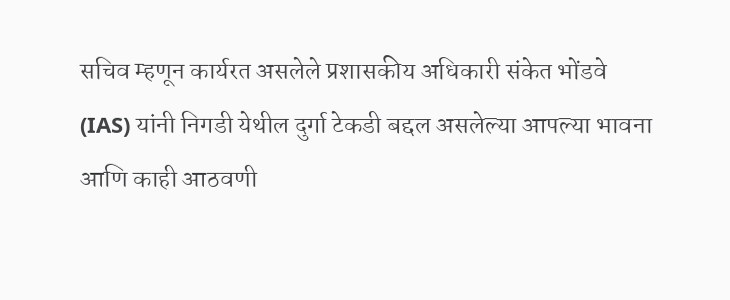सचिव म्हणून कार्यरत असलेले प्रशासकीय अधिकारी संकेत भोंडवे (IAS) यांनी निगडी येथील दुर्गा टेकडी बद्दल असलेल्या आपल्या भावना आणि काही आठवणी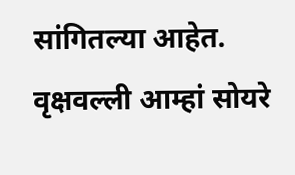सांगितल्या आहेत. वृक्षवल्ली आम्हां सोयरे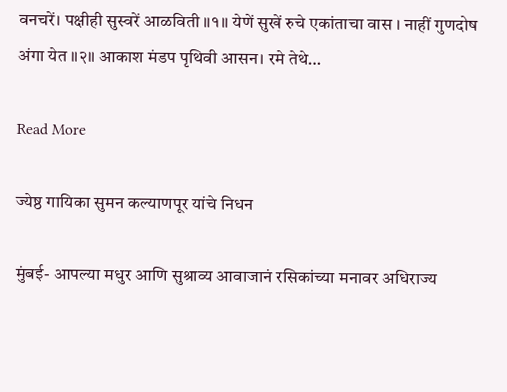वनचरें। पक्षीही सुस्वरें आळविती ॥१॥ येणें सुखें रुचे एकांताचा वास । नाहीं गुणदोष अंगा येत ॥२॥ आकाश मंडप पृथिवी आसन। रमे तेथे…

Read More

ज्येष्ठ गायिका सुमन कल्याणपूर यांचे निधन

मुंबई- आपल्या मधुर आणि सुश्राव्य आवाजानं रसिकांच्या मनावर अधिराज्य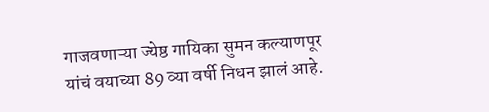गाजवणाऱ्या ज्येष्ठ गायिका सुमन कल्याणपूर यांचं वयाच्या 89 व्या वर्षी निधन झालं आहे.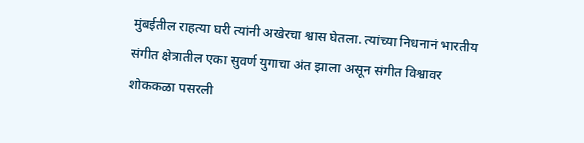मुंबईतील राहत्या घरी त्यांनी अखेरचा श्वास घेतला. त्यांच्या निधनानं भारतीय संगीत क्षेत्रातील एका सुवर्ण युगाचा अंत झाला असून संगीत विश्वावर शोककळा पसरली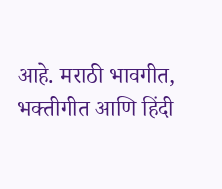आहे. मराठी भावगीत, भक्तीगीत आणि हिंदी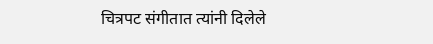चित्रपट संगीतात त्यांनी दिलेले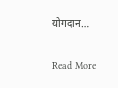योगदान…

Read More